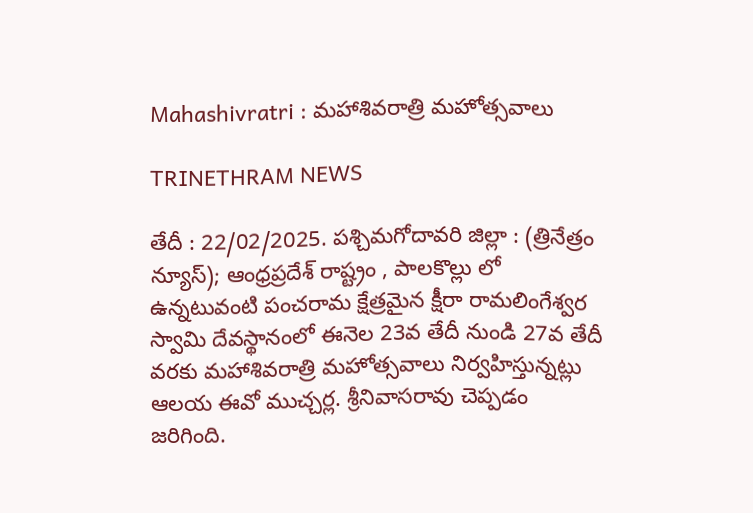Mahashivratri : మహాశివరాత్రి మహోత్సవాలు

TRINETHRAM NEWS

తేదీ : 22/02/2025. పశ్చిమగోదావరి జిల్లా : (త్రినేత్రం న్యూస్); ఆంధ్రప్రదేశ్ రాష్ట్రం , పాలకొల్లు లో ఉన్నటువంటి పంచరామ క్షేత్రమైన క్షీరా రామలింగేశ్వర స్వామి దేవస్థానంలో ఈనెల 23వ తేదీ నుండి 27వ తేదీ వరకు మహాశివరాత్రి మహోత్సవాలు నిర్వహిస్తున్నట్లు ఆలయ ఈవో ముచ్చర్ల. శ్రీనివాసరావు చెప్పడం జరిగింది.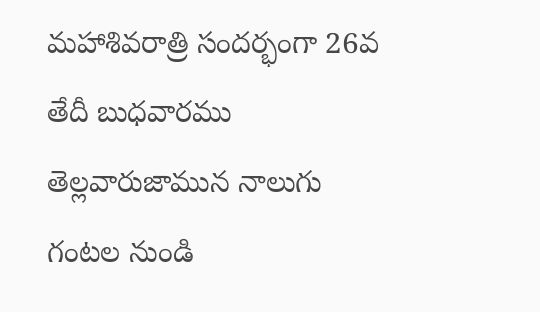మహాశివరాత్రి సందర్భంగా 26వ తేదీ బుధవారము తెల్లవారుజామున నాలుగు గంటల నుండి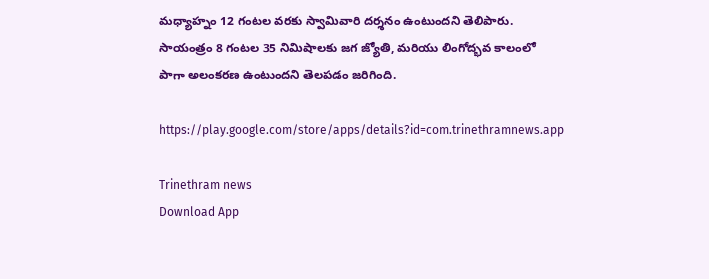మధ్యాహ్నం 12 గంటల వరకు స్వామివారి దర్శనం ఉంటుందని తెలిపారు. సాయంత్రం 8 గంటల 35 నిమిషాలకు జగ జ్యోతి, మరియు లింగోద్భవ కాలంలో పాగా అలంకరణ ఉంటుందని తెలపడం జరిగింది.

https://play.google.com/store/apps/details?id=com.trinethramnews.app

Trinethram news
Download App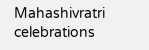Mahashivratri celebrations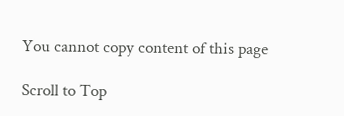You cannot copy content of this page

Scroll to Top